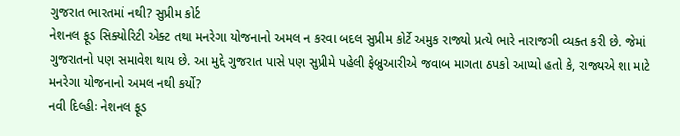ગુજરાત ભારતમાં નથી? સુપ્રીમ કોર્ટ
નેશનલ ફૂડ સિક્યોરિટી એક્ટ તથા મનરેગા યોજનાનો અમલ ન કરવા બદલ સુપ્રીમ કોર્ટે અમુક રાજ્યો પ્રત્યે ભારે નારાજગી વ્યક્ત કરી છે. જેમાં ગુજરાતનો પણ સમાવેશ થાય છે. આ મુદ્દે ગુજરાત પાસે પણ સુપ્રીમે પહેલી ફેબ્રુઆરીએ જવાબ માગતા ઠપકો આપ્યો હતો કે, રાજ્યએ શા માટે મનરેગા યોજનાનો અમલ નથી કર્યો?
નવી દિલ્હીઃ નેશનલ ફૂડ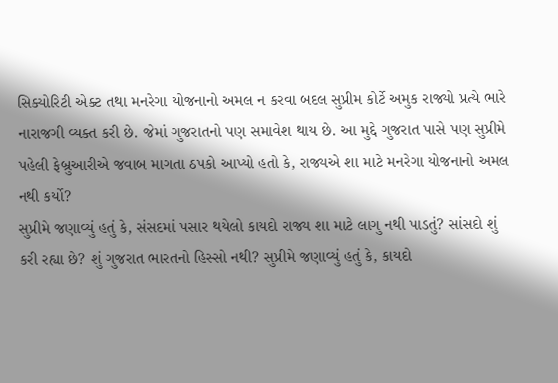સિક્યોરિટી એક્ટ તથા મનરેગા યોજનાનો અમલ ન કરવા બદલ સુપ્રીમ કોર્ટે અમુક રાજ્યો પ્રત્યે ભારે નારાજગી વ્યક્ત કરી છે. જેમાં ગુજરાતનો પણ સમાવેશ થાય છે. આ મુદ્દે ગુજરાત પાસે પણ સુપ્રીમે પહેલી ફેબ્રુઆરીએ જવાબ માગતા ઠપકો આપ્યો હતો કે, રાજ્યએ શા માટે મનરેગા યોજનાનો અમલ નથી કર્યો?
સુપ્રીમે જણાવ્યું હતું કે, સંસદમાં પસાર થયેલો કાયદો રાજ્ય શા માટે લાગુ નથી પાડતું? સાંસદો શું કરી રહ્યા છે? શું ગુજરાત ભારતનો હિસ્સો નથી? સુપ્રીમે જણાવ્યું હતું કે, કાયદો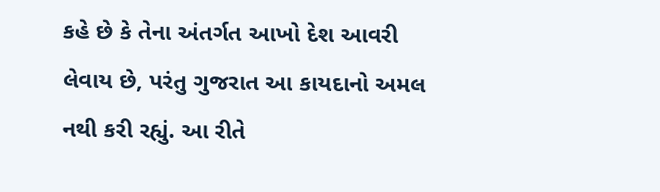કહે છે કે તેના અંતર્ગત આખો દેશ આવરી લેવાય છે, પરંતુ ગુજરાત આ કાયદાનો અમલ નથી કરી રહ્યું. આ રીતે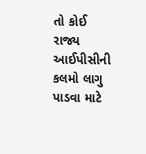તો કોઈ રાજ્ય આઈપીસીની કલમો લાગુ પાડવા માટે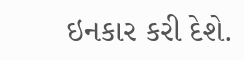ઇનકાર કરી દેશે.